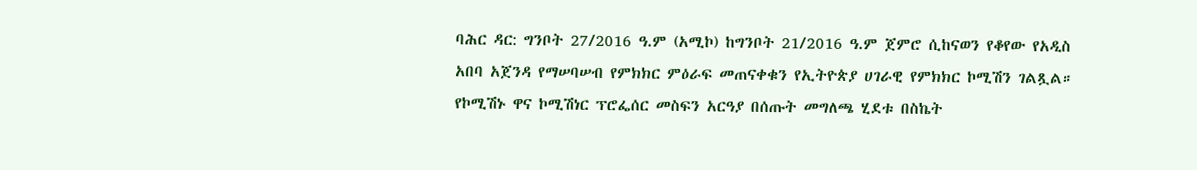ባሕር ዳር: ግንቦት 27/2016 ዓ.ም (አሚኮ) ከግንቦት 21/2016 ዓ.ም ጀምሮ ሲከናወን የቆየው የአዲስ አበባ አጀንዳ የማሠባሠብ የምክክር ምዕራፍ መጠናቀቁን የኢትዮጵያ ሀገራዊ የምክክር ኮሚሽን ገልጿል። የኮሚሽኑ ዋና ኮሚሽነር ፕሮፌሰር መስፍን አርዓያ በሰጡት መግለጫ ሂደቱ በስኬት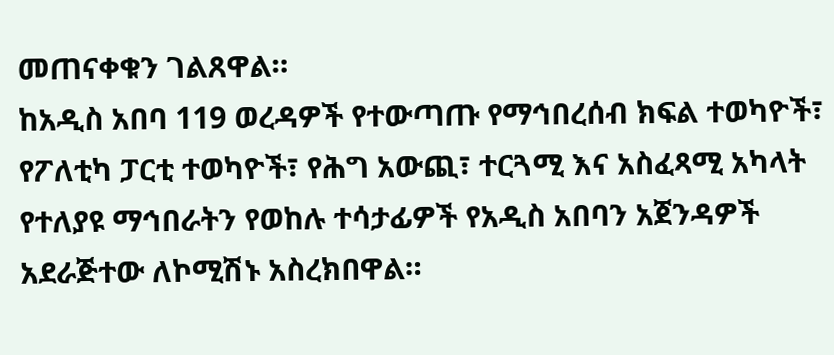መጠናቀቁን ገልጸዋል።
ከአዲስ አበባ 119 ወረዳዎች የተውጣጡ የማኅበረሰብ ክፍል ተወካዮች፣ የፖለቲካ ፓርቲ ተወካዮች፣ የሕግ አውጪ፣ ተርጓሚ እና አስፈጻሚ አካላት የተለያዩ ማኅበራትን የወከሉ ተሳታፊዎች የአዲስ አበባን አጀንዳዎች አደራጅተው ለኮሚሽኑ አስረክበዋል።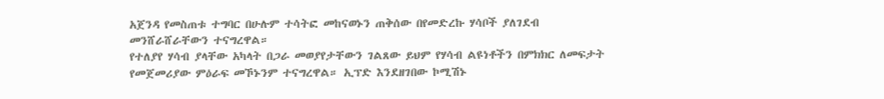አጀንዳ የመስጠቱ ተግባር በሁሉም ተሳትፎ መከናወኑን ጠቅሰው በየመድረኩ ሃሳቦች ያለገደብ መንሸራሸራቸውን ተናግረዋል።
የተለያየ ሃሳብ ያላቸው አካላት በጋራ መወያየታቸውን ገልጸው ይህም የሃሳብ ልዩነቶችን በምክክር ለመፍታት የመጀመሪያው ምዕራፍ መኾኑንም ተናግረዋል። ኢፕድ እንደዘገበው ኮሚሽኑ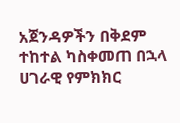አጀንዳዎችን በቅደም ተከተል ካስቀመጠ በኋላ ሀገራዊ የምክክር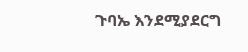ጉባኤ እንደሚያደርግ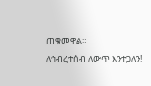ጠቁመዋል።
ለኅብረተሰብ ለውጥ እንተጋለን!